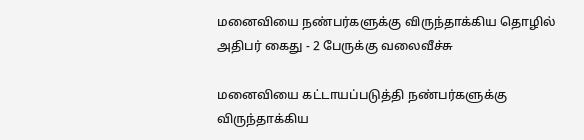மனைவியை நண்பர்களுக்கு விருந்தாக்கிய தொழில் அதிபர் கைது - 2 பேருக்கு வலைவீச்சு

மனைவியை கட்டாயப்படுத்தி நண்பர்களுக்கு விருந்தாக்கிய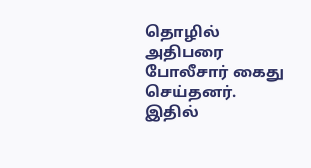தொழில் அதிபரை போலீசார் கைது செய்தனர். இதில்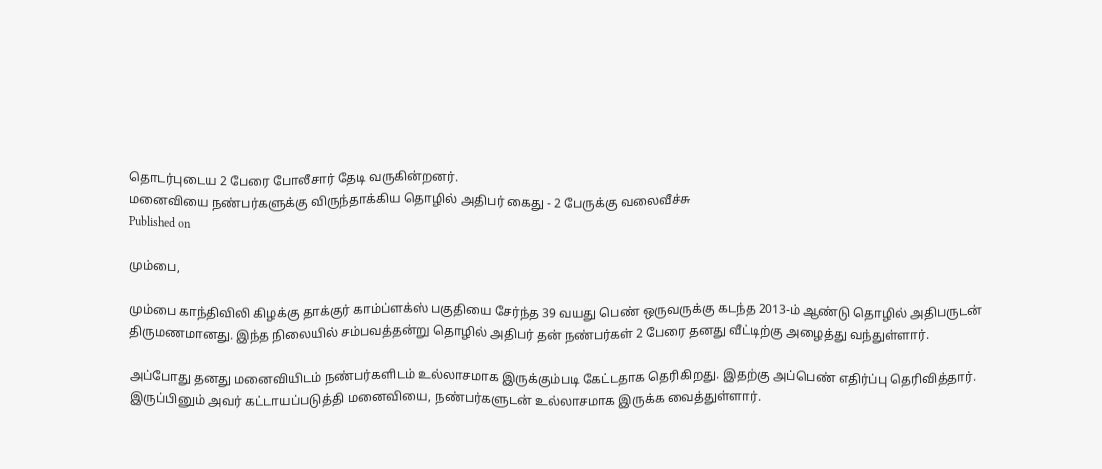தொடர்புடைய 2 பேரை போலீசார் தேடி வருகின்றனர்.
மனைவியை நண்பர்களுக்கு விருந்தாக்கிய தொழில் அதிபர் கைது - 2 பேருக்கு வலைவீச்சு
Published on

மும்பை,

மும்பை காந்திவிலி கிழக்கு தாக்குர் காம்ப்ளக்ஸ் பகுதியை சேர்ந்த 39 வயது பெண் ஒருவருக்கு கடந்த 2013-ம் ஆண்டு தொழில் அதிபருடன் திருமணமானது. இந்த நிலையில் சம்பவத்தன்று தொழில் அதிபர் தன் நண்பர்கள் 2 பேரை தனது வீட்டிற்கு அழைத்து வந்துள்ளார்.

அப்போது தனது மனைவியிடம் நண்பர்களிடம் உல்லாசமாக இருக்கும்படி கேட்டதாக தெரிகிறது. இதற்கு அப்பெண் எதிர்ப்பு தெரிவித்தார். இருப்பினும் அவர் கட்டாயப்படுத்தி மனைவியை, நண்பர்களுடன் உல்லாசமாக இருக்க வைத்துள்ளார்.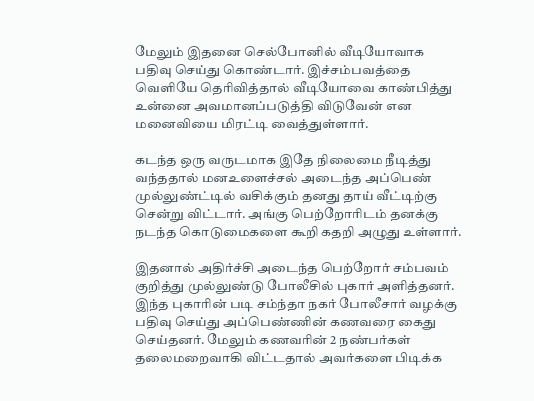மேலும் இதனை செல்போனில் வீடியோவாக பதிவு செய்து கொண்டார். இச்சம்பவத்தை வெளியே தெரிவித்தால் வீடியோவை காண்பித்து உன்னை அவமானப்படுத்தி விடுவேன் என மனைவியை மிரட்டி வைத்துள்ளார்.

கடந்த ஒரு வருடமாக இதே நிலைமை நீடித்து வந்ததால் மனஉளைச்சல் அடைந்த அப்பெண் முல்லுண்ட்டில் வசிக்கும் தனது தாய் வீட்டிற்கு சென்று விட்டார். அங்கு பெற்றோரிடம் தனக்கு நடந்த கொடுமைகளை கூறி கதறி அழுது உள்ளார்.

இதனால் அதிர்ச்சி அடைந்த பெற்றோர் சம்பவம் குறித்து முல்லுண்டு போலீசில் புகார் அளித்தனர். இந்த புகாரின் படி சம்ந்தா நகர் போலீசார் வழக்கு பதிவு செய்து அப்பெண்ணின் கணவரை கைது செய்தனர். மேலும் கணவரின் 2 நண்பர்கள் தலைமறைவாகி விட்டதால் அவர்களை பிடிக்க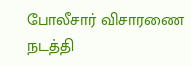போலீசார் விசாரணை நடத்தி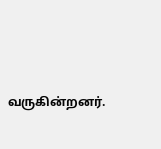வருகின்றனர்.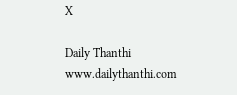X

Daily Thanthi
www.dailythanthi.com